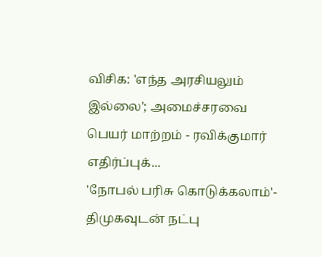விசிக: 'எந்த அரசியலும் இல்லை'; அமைச்சரவை பெயர் மாற்றம் - ரவிக்குமார் எதிர்ப்புக்...
'நோபல் பரிசு கொடுக்கலாம்'- திமுகவுடன் நட்பு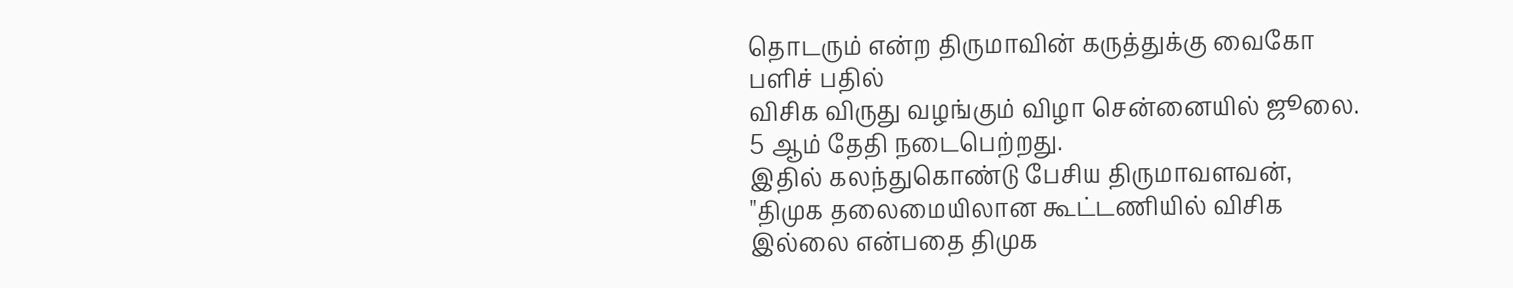தொடரும் என்ற திருமாவின் கருத்துக்கு வைகோ பளிச் பதில்
விசிக விருது வழங்கும் விழா சென்னையில் ஜூலை. 5 ஆம் தேதி நடைபெற்றது.
இதில் கலந்துகொண்டு பேசிய திருமாவளவன், "திமுக தலைமையிலான கூட்டணியில் விசிக இல்லை என்பதை திமுக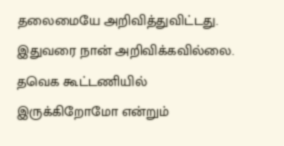தலைமையே அறிவித்துவிட்டது.
இதுவரை நான் அறிவிக்கவில்லை. தவெக கூட்டணியில் இருக்கிறோமோ என்றும்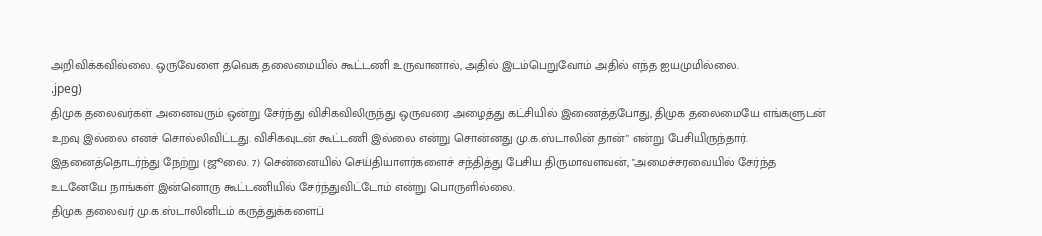அறிவிக்கவில்லை. ஒருவேளை தவெக தலைமையில் கூட்டணி உருவானால், அதில் இடம்பெறுவோம் அதில் எந்த ஐயமுமில்லை.
.jpeg)
திமுக தலைவர்கள் அனைவரும் ஒன்று சேர்ந்து விசிகவிலிருந்து ஒருவரை அழைத்து கட்சியில் இணைத்தபோது, திமுக தலைமையே எங்களுடன் உறவு இல்லை எனச் சொல்லிவிட்டது. விசிகவுடன் கூட்டணி இல்லை என்று சொன்னது மு.க.ஸ்டாலின் தான்" என்று பேசியிருந்தார்.
இதனைத்தொடர்ந்து நேற்று (ஜூலை. 7) சென்னையில் செய்தியாளர்களைச் சந்தித்து பேசிய திருமாவளவன், "அமைச்சரவையில் சேர்ந்த உடனேயே நாங்கள் இன்னொரு கூட்டணியில் சேர்ந்துவிட்டோம் என்று பொருளில்லை.
திமுக தலைவர் மு.க.ஸ்டாலினிடம் கருத்துக்களைப்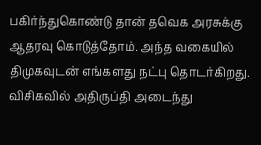பகிர்ந்துகொண்டு தான் தவெக அரசுக்கு ஆதரவு கொடுத்தோம். அந்த வகையில் திமுகவுடன் எங்களது நட்பு தொடர்கிறது. விசிகவில் அதிருப்தி அடைந்து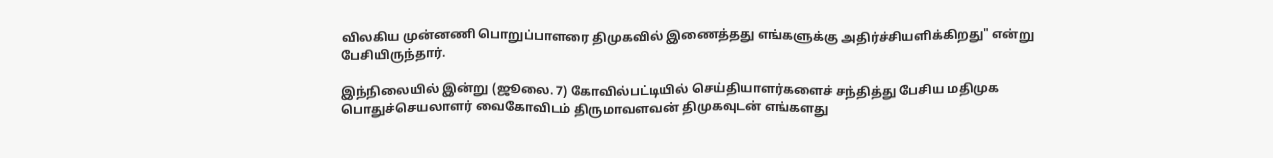விலகிய முன்னணி பொறுப்பாளரை திமுகவில் இணைத்தது எங்களுக்கு அதிர்ச்சியளிக்கிறது" என்று பேசியிருந்தார்.

இந்நிலையில் இன்று (ஜூலை. 7) கோவில்பட்டியில் செய்தியாளர்களைச் சந்தித்து பேசிய மதிமுக பொதுச்செயலாளர் வைகோவிடம் திருமாவளவன் திமுகவுடன் எங்களது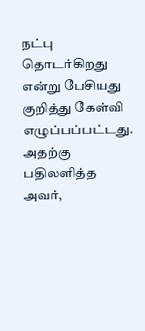நட்பு தொடர்கிறது என்று பேசியது குறித்து கேள்வி எழுப்பப்பட்டது. அதற்கு பதிலளித்த அவர்,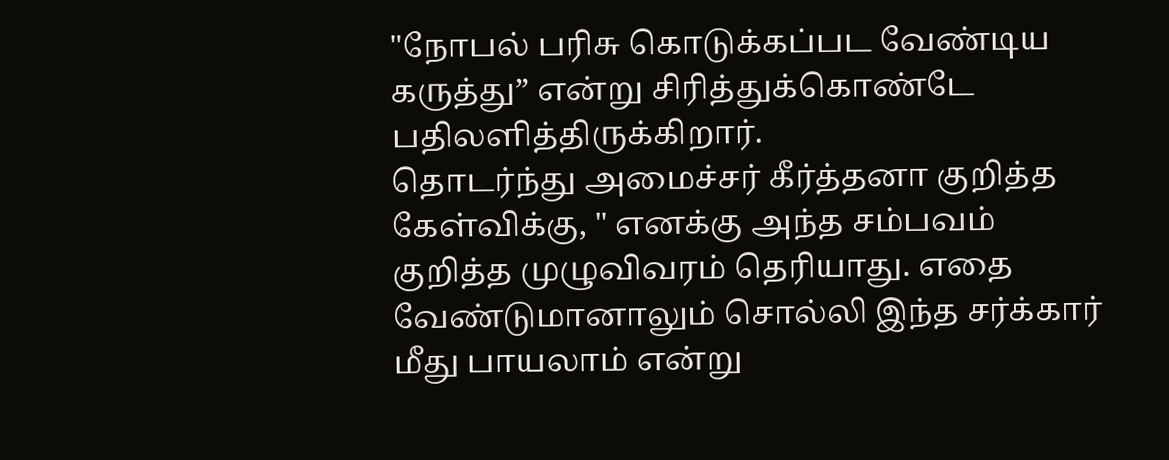"நோபல் பரிசு கொடுக்கப்பட வேண்டிய கருத்து” என்று சிரித்துக்கொண்டே பதிலளித்திருக்கிறார்.
தொடர்ந்து அமைச்சர் கீர்த்தனா குறித்த கேள்விக்கு, " எனக்கு அந்த சம்பவம் குறித்த முழுவிவரம் தெரியாது. எதை வேண்டுமானாலும் சொல்லி இந்த சர்க்கார் மீது பாயலாம் என்று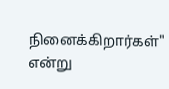நினைக்கிறார்கள்" என்று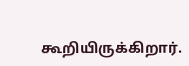கூறியிருக்கிறார்.